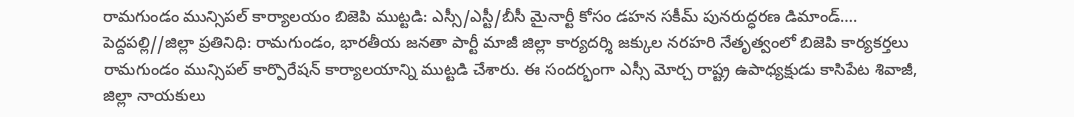రామగుండం మున్సిపల్ కార్యాలయం బిజెపి ముట్టడి: ఎస్సీ/ఎస్టీ/బీసీ మైనార్టీ కోసం డహన సకీమ్ పునరుద్ధరణ డిమాండ్….
పెద్దపల్లి//జిల్లా ప్రతినిధి: రామగుండం, భారతీయ జనతా పార్టీ మాజీ జిల్లా కార్యదర్శి జక్కుల నరహరి నేతృత్వంలో బిజెపి కార్యకర్తలు రామగుండం మున్సిపల్ కార్పొరేషన్ కార్యాలయాన్ని ముట్టడి చేశారు. ఈ సందర్భంగా ఎస్సీ మోర్చ రాష్ట్ర ఉపాధ్యక్షుడు కాసిపేట శివాజీ, జిల్లా నాయకులు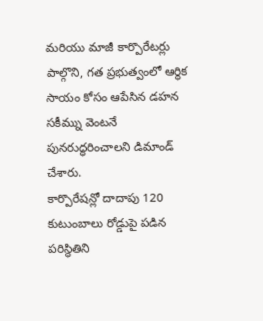మరియు మాజీ కార్పొరేటర్లు పాల్గొని, గత ప్రభుత్వంలో ఆర్థిక సాయం కోసం ఆపేసిన డహన సకీమ్ను వెంటనే పునరుద్ధరించాలని డిమాండ్ చేశారు.
కార్పొరేషన్లో దాదాపు 120 కుటుంబాలు రోడ్డుపై పడిన పరిస్థితిని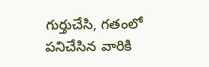గుర్తుచేసి, గతంలో పనిచేసిన వారికి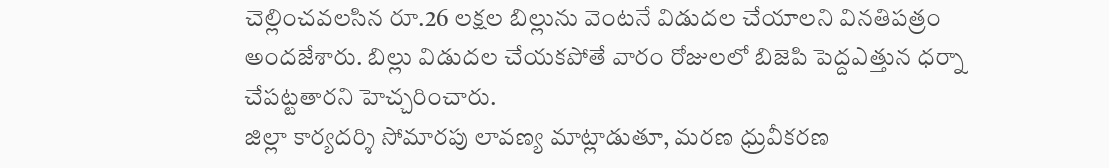చెల్లించవలసిన రూ.26 లక్షల బిల్లును వెంటనే విడుదల చేయాలని వినతిపత్రం అందజేశారు. బిల్లు విడుదల చేయకపోతే వారం రోజులలో బిజెపి పెద్దఎత్తున ధర్నా చేపట్టతారని హెచ్చరించారు.
జిల్లా కార్యదర్శి సోమారపు లావణ్య మాట్లాడుతూ, మరణ ధ్రువీకరణ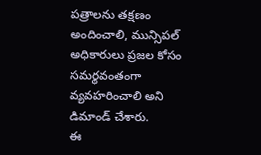పత్రాలను తక్షణం అందించాలి, మున్సిపల్ అధికారులు ప్రజల కోసం సమర్థవంతంగా వ్యవహరించాలి అని డిమాండ్ చేశారు.
ఈ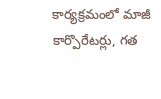కార్యక్రమంలో మాజీ కార్పొరేటర్లు, గత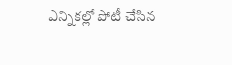ఎన్నికల్లో పోటీ చేసిన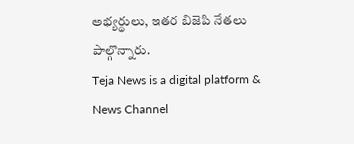అభ్యర్థులు, ఇతర బిజెపి నేతలు పాల్గొన్నారు.
Teja News is a digital platform & News Channel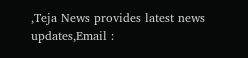,Teja News provides latest news updates,Email :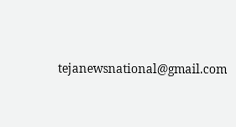tejanewsnational@gmail.com